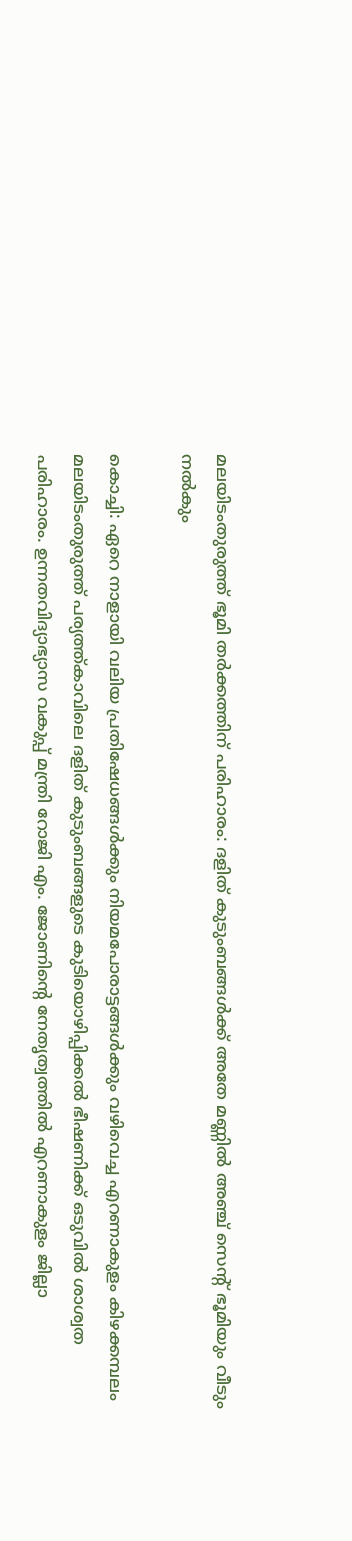മലയിടംതുരുത്ത് ഭൂമി തർക്കത്തിന് പരിഹാരം: ദളിത് കുടുംബങ്ങൾക്ക് അതേ മണ്ണിൽ അഞ്ച് സെന്റ് ഭൂമിയും വീടും നൽകും

കൊച്ചി: ഏറെ നാളായി വലിയ പ്രതിഷേധങ്ങൾക്കും നിയമപോരാട്ടങ്ങൾക്കും വഴിവെച്ച എറണാകുളം കിഴക്കമ്പലം മലയിടംതുരുത്ത് പര്യത്ത്കാവിലെ ദളിത് കുടുംബങ്ങളുടെ കുടിയൊഴിപ്പിക്കൽ ഭീഷണിക്ക് ഒടുവിൽ ശാശ്വത പരിഹാരം. ഉന്നതവിദ്യാഭ്യാസ വകുപ്പ് മന്ത്രി റോജി എം. ജോണിന്റെ നേതൃത്വത്തിൽ എറണാകുളം ജില്ലാ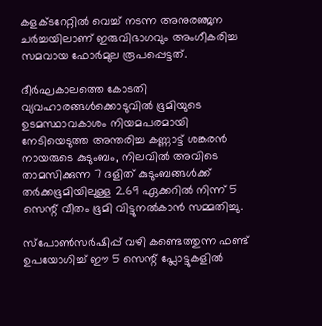കളക്ടറേറ്റിൽ വെച്ച് നടന്ന അനുരഞ്ജന ചർച്ചയിലാണ് ഇരുവിഭാഗവും അംഗീകരിച്ച സമവായ ഫോർമുല രൂപപ്പെട്ടത്.

ദീർഘകാലത്തെ കോടതി വ്യവഹാരങ്ങൾക്കൊടുവിൽ ഭൂമിയുടെ ഉടമസ്ഥാവകാശം നിയമപരമായി നേടിയെടുത്ത അന്തരിച്ച കണ്ണാട്ട് ശങ്കരൻ നായരുടെ കുടുംബം, നിലവിൽ അവിടെ താമസിക്കുന്ന 7 ദളിത് കുടുംബങ്ങൾക്ക് തർക്കഭൂമിയിലുള്ള 2.69 ഏക്കറിൽ നിന്ന് 5 സെന്റ് വീതം ഭൂമി വിട്ടുനൽകാൻ സമ്മതിച്ചു.

സ്പോൺസർഷിപ്പ് വഴി കണ്ടെത്തുന്ന ഫണ്ട് ഉപയോഗിച്ച് ഈ 5 സെന്റ് പ്ലോട്ടുകളിൽ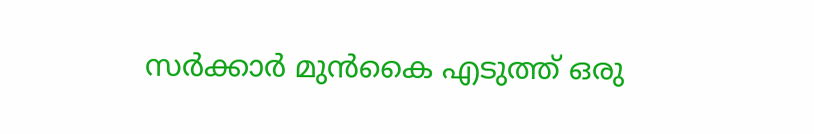സർക്കാർ മുൻകൈ എടുത്ത് ഒരു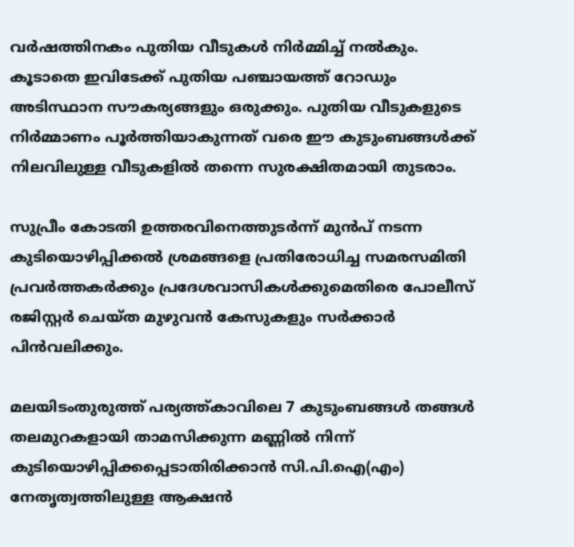വർഷത്തിനകം പുതിയ വീടുകൾ നിർമ്മിച്ച് നൽകും. കൂടാതെ ഇവിടേക്ക് പുതിയ പഞ്ചായത്ത് റോഡും അടിസ്ഥാന സൗകര്യങ്ങളും ഒരുക്കും. പുതിയ വീടുകളുടെ നിർമ്മാണം പൂർത്തിയാകുന്നത് വരെ ഈ കുടുംബങ്ങൾക്ക് നിലവിലുള്ള വീടുകളിൽ തന്നെ സുരക്ഷിതമായി തുടരാം.

സുപ്രീം കോടതി ഉത്തരവിനെത്തുടർന്ന് മുൻപ് നടന്ന കുടിയൊഴിപ്പിക്കൽ ശ്രമങ്ങളെ പ്രതിരോധിച്ച സമരസമിതി പ്രവർത്തകർക്കും പ്രദേശവാസികൾക്കുമെതിരെ പോലീസ് രജിസ്റ്റർ ചെയ്ത മുഴുവൻ കേസുകളും സർക്കാർ പിൻവലിക്കും.

മലയിടംതുരുത്ത് പര്യത്ത്കാവിലെ 7 കുടുംബങ്ങൾ തങ്ങൾ തലമുറകളായി താമസിക്കുന്ന മണ്ണിൽ നിന്ന് കുടിയൊഴിപ്പിക്കപ്പെടാതിരിക്കാൻ സി.പി.ഐ(എം) നേതൃത്വത്തിലുള്ള ആക്ഷൻ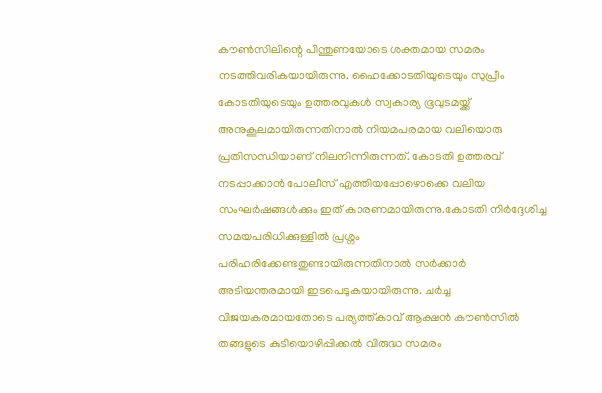കൗൺസിലിന്റെ പിന്തുണയോടെ ശക്തമായ സമരം നടത്തിവരികയായിരുന്നു. ഹൈക്കോടതിയുടെയും സുപ്രീം കോടതിയുടെയും ഉത്തരവുകൾ സ്വകാര്യ ഭൂവുടമയ്ക്ക് അനുകൂലമായിരുന്നതിനാൽ നിയമപരമായ വലിയൊരു പ്രതിസന്ധിയാണ് നിലനിന്നിരുന്നത്. കോടതി ഉത്തരവ് നടപ്പാക്കാൻ പോലീസ് എത്തിയപ്പോഴൊക്കെ വലിയ സംഘർഷങ്ങൾക്കും ഇത് കാരണമായിരുന്നു.കോടതി നിർദ്ദേശിച്ച സമയപരിധിക്കുള്ളിൽ പ്രശ്നം പരിഹരിക്കേണ്ടതുണ്ടായിരുന്നതിനാൽ സർക്കാർ അടിയന്തരമായി ഇടപെടുകയായിരുന്നു. ചർച്ച വിജയകരമായതോടെ പര്യത്ത്കാവ് ആക്ഷൻ കൗൺസിൽ തങ്ങളുടെ കുടിയൊഴിപ്പിക്കൽ വിരുദ്ധ സമരം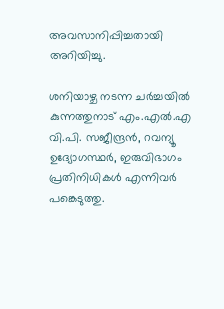അവസാനിപ്പിച്ചതായി അറിയിച്ചു.

ശനിയാഴ്ച നടന്ന ചർച്ചയിൽ കുന്നത്തുനാട് എം.എൽ.എ വി.പി. സജീന്ദ്രൻ, റവന്യൂ ഉദ്യോഗസ്ഥർ, ഇരുവിഭാഗം പ്രതിനിധികൾ എന്നിവർ പങ്കെടുത്തു.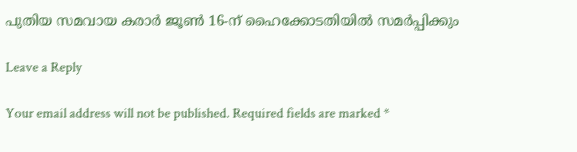പുതിയ സമവായ കരാർ ജൂൺ 16-ന് ഹൈക്കോടതിയിൽ സമർപ്പിക്കും

Leave a Reply

Your email address will not be published. Required fields are marked *